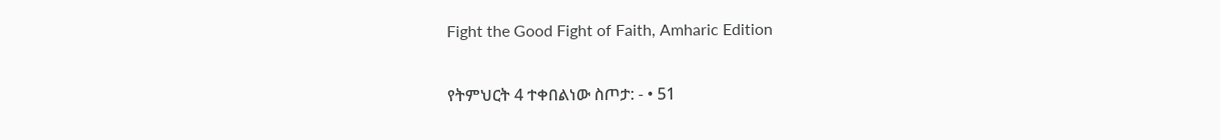Fight the Good Fight of Faith, Amharic Edition

የትምህርት 4 ተቀበልነው ስጦታ: - • 51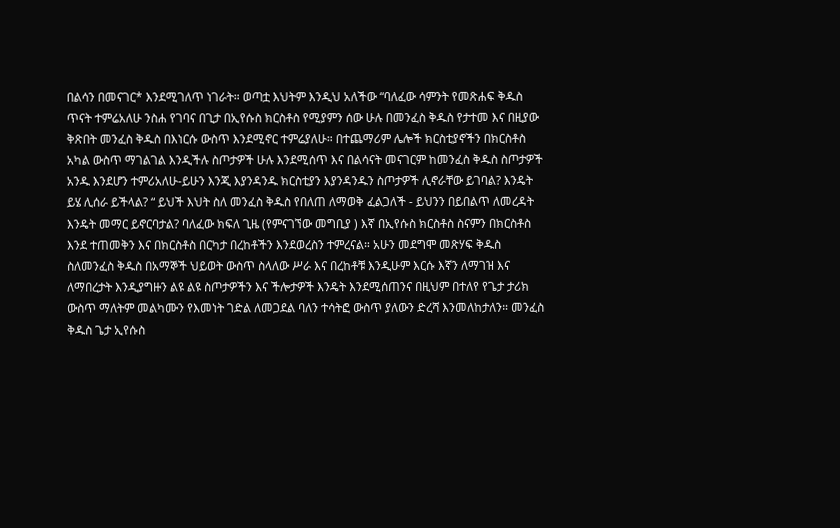በልሳን በመናገር* እንደሚገለጥ ነገራት። ወጣቷ እህትም እንዲህ አለችው “ባለፈው ሳምንት የመጽሐፍ ቅዱስ ጥናት ተምሬአለሁ ንስሐ የገባና በጊታ በኢየሱስ ክርስቶስ የሚያምን ሰው ሁሉ በመንፈስ ቅዱስ የታተመ እና በዚያው ቅጽበት መንፈስ ቅዱስ በእነርሱ ውስጥ እንደሚኖር ተምሬያለሁ። በተጨማሪም ሌሎች ክርስቲያኖችን በክርስቶስ አካል ውስጥ ማገልገል እንዲችሉ ስጦታዎች ሁሉ እንደሚሰጥ እና በልሳናት መናገርም ከመንፈስ ቅዱስ ስጦታዎች አንዱ እንደሆን ተምሪአለሁ-ይሁን እንጂ እያንዳንዱ ክርስቲያን እያንዳንዱን ስጦታዎች ሊኖራቸው ይገባል? እንዴት ይሄ ሊሰራ ይችላል? “ ይህች እህት ስለ መንፈስ ቅዱስ የበለጠ ለማወቅ ፈልጋለች - ይህንን በይበልጥ ለመረዳት እንዴት መማር ይኖርባታል? ባለፈው ክፍለ ጊዜ (የምናገኘው መግቢያ ) እኛ በኢየሱስ ክርስቶስ ስናምን በክርስቶስ እንደ ተጠመቅን እና በክርስቶስ በርካታ በረከቶችን እንደወረስን ተምረናል። አሁን መደግሞ መጽሃፍ ቅዱስ ስለመንፈስ ቅዱስ በአማኞች ህይወት ውስጥ ስላለው ሥራ እና በረከቶቹ እንዲሁም እርሱ እኛን ለማገዝ እና ለማበረታት እንዲያግዙን ልዩ ልዩ ስጦታዎችን እና ችሎታዎች እንዴት እንደሚሰጠንና በዚህም በተለየ የጌታ ታሪክ ውስጥ ማለትም መልካሙን የእመነት ገድል ለመጋደል ባለን ተሳትፎ ውስጥ ያለውን ድረሻ እንመለከታለን። መንፈስ ቅዱስ ጌታ ኢየሱስ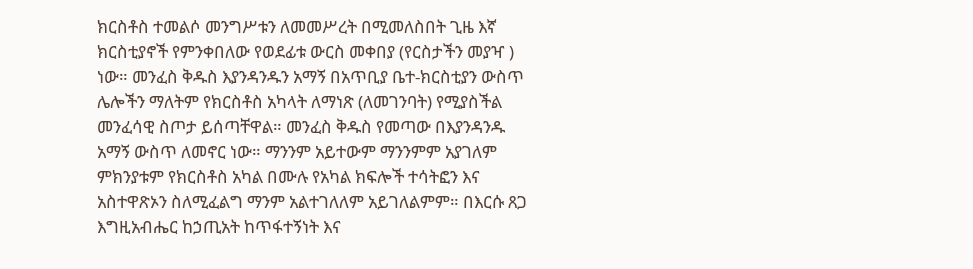ክርስቶስ ተመልሶ መንግሥቱን ለመመሥረት በሚመለስበት ጊዜ እኛ ክርስቲያኖች የምንቀበለው የወደፊቱ ውርስ መቀበያ (የርስታችን መያዣ ) ነው። መንፈስ ቅዱስ እያንዳንዱን አማኝ በአጥቢያ ቤተ-ክርስቲያን ውስጥ ሌሎችን ማለትም የክርስቶስ አካላት ለማነጽ (ለመገንባት) የሚያስችል መንፈሳዊ ስጦታ ይሰጣቸዋል። መንፈስ ቅዱስ የመጣው በእያንዳንዱ አማኝ ውስጥ ለመኖር ነው። ማንንም አይተውም ማንንምም አያገለም ምክንያቱም የክርስቶስ አካል በሙሉ የአካል ክፍሎች ተሳትፎን እና አስተዋጽኦን ስለሚፈልግ ማንም አልተገለለም አይገለልምም። በእርሱ ጸጋ እግዚአብሔር ከኃጢአት ከጥፋተኝነት እና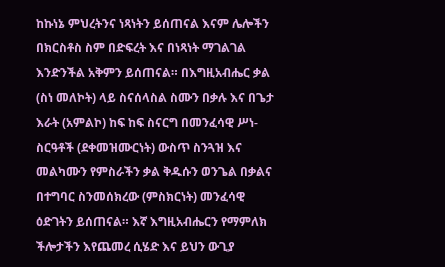ከኩነኔ ምህረትንና ነጻነትን ይሰጠናል እናም ሌሎችን በክርስቶስ ስም በድፍረት እና በነጻነት ማገልገል እንድንችል አቅምን ይሰጠናል። በእግዚአብሔር ቃል (ስነ መለኮት) ላይ ስናሰላስል ስሙን በቃሉ እና በጌታ እራት (አምልኮ) ከፍ ከፍ ስናርግ በመንፈሳዊ ሥነ-ስርዓቶች (ደቀመዝሙርነት) ውስጥ ስንጓዝ እና መልካሙን የምስራችን ቃል ቅዱሱን ወንጌል በቃልና በተግባር ስንመሰክረው (ምስክርነት) መንፈሳዊ ዕድገትን ይሰጠናል። እኛ እግዚአብሔርን የማምለክ ችሎታችን እየጨመረ ሲሄድ እና ይህን ውጊያ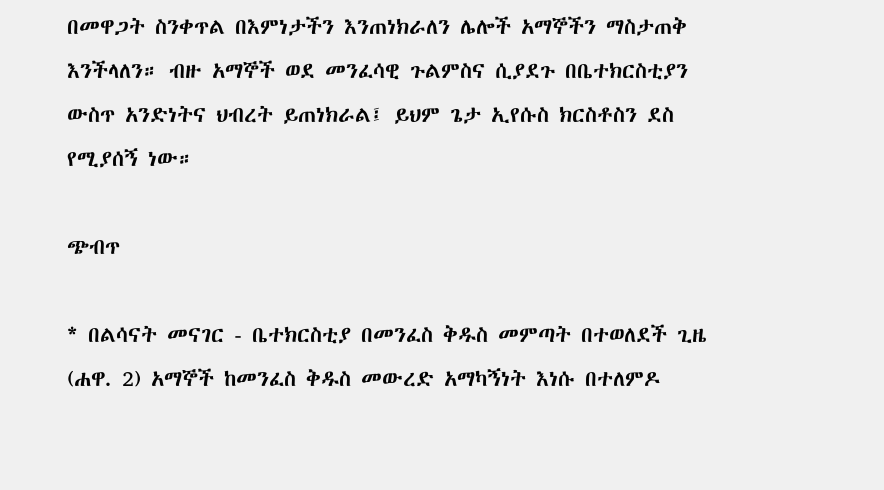በመዋጋት ስንቀጥል በእምነታችን እንጠነክራለን ሌሎች አማኞችን ማስታጠቅ እንችላለን። ብዙ አማኞች ወደ መንፈሳዊ ጉልምስና ሲያደጉ በቤተክርስቲያን ውስጥ አንድነትና ህብረት ይጠነክራል፤ ይህም ጌታ ኢየሱስ ክርስቶስን ደስ የሚያሰኝ ነው።

ጭብጥ

* በልሳናት መናገር - ቤተክርስቲያ በመንፈስ ቅዱስ መምጣት በተወለደች ጊዜ (ሐዋ. 2) አማኞች ከመንፈስ ቅዱስ መውረድ አማካኝነት እነሱ በተለምዶ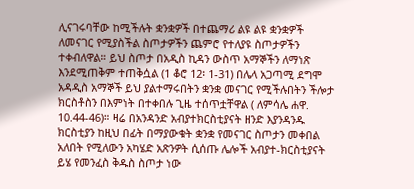ሊናገሩባቸው ከሚችሉት ቋንቋዎች በተጨማሪ ልዩ ልዩ ቋንቋዎች ለመናገር የሚያስችል ስጦታዎችን ጨምሮ የተለያዩ ስጦታዎችን ተቀብለዋል። ይህ ስጦታ በአዲስ ኪዳን ውስጥ አማኞችን ለማነጽ እንደሚጠቅም ተጠቅሷል (1 ቆሮ 12፡ 1-31) በሌላ አጋጣሚ ደግሞ አዳዲስ አማኞች ይህ ያልተማሩበትን ቋንቋ መናገር የሚችሉበትን ችሎታ ክርስቶስን በእምነት በተቀበሉ ጊዜ ተሰጥቷቸዋል ( ለምሳሌ ሐዋ. 10.44-46)። ዛሬ በአንዳንድ አብያተክርስቲያናት ዘንድ እያንዳንዱ ክርስቲያን ከዚህ በፊት በማያውቁት ቋንቋ የመናገር ስጦታን መቀበል አለበት የሚለውን አካሄድ አጽንዎት ሲሰጡ ሌሎች አብያተ-ክርስቲያናት ይሄ የመንፈስ ቅዱስ ስጦታ ነው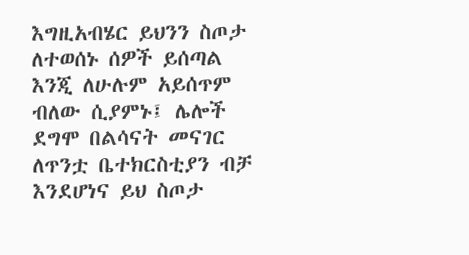እግዚአብሄር ይህንን ስጦታ ለተወሰኑ ሰዎች ይሰጣል እንጂ ለሁሉም አይሰጥም ብለው ሲያምኑ፤ ሌሎች ደግሞ በልሳናት መናገር ለጥንቷ ቤተክርስቲያን ብቻ እንደሆነና ይህ ስጦታ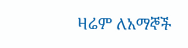ዛሬም ለአማኞች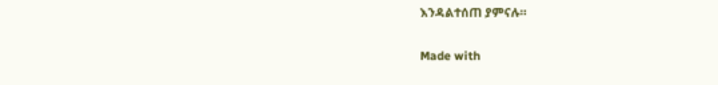እንዳልተሰጠ ያምናሉ።

Made with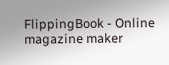FlippingBook - Online magazine maker